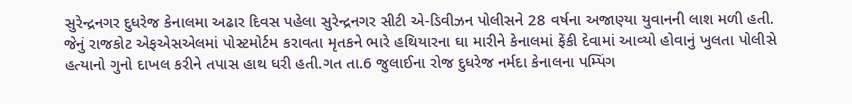સુરેન્દ્રનગર દુધરેજ કેનાલમા અઢાર દિવસ પહેલા સુરેન્દ્રનગર સીટી એ-ડિવીઝન પોલીસને 28 વર્ષના અજાણ્યા યુવાનની લાશ મળી હતી. જેનું રાજકોટ એફએસએલમાં પોસ્ટમોર્ટમ કરાવતા મૃતકને ભારે હથિયારના ઘા મારીને કેનાલમાં ફેંકી દેવામાં આવ્યો હોવાનું ખુલતા પોલીસે હત્યાનો ગુનો દાખલ કરીને તપાસ હાથ ધરી હતી.ગત તા.6 જુલાઈના રોજ દુધરેજ નર્મદા કેનાલના પમ્પિંગ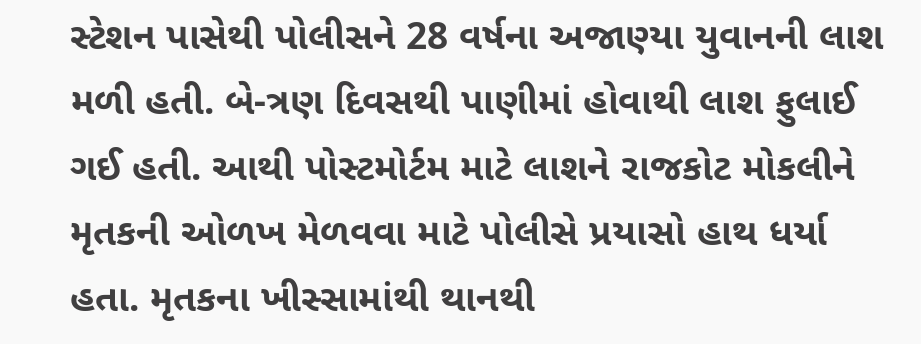સ્ટેશન પાસેથી પોલીસને 28 વર્ષના અજાણ્યા યુવાનની લાશ મળી હતી. બે-ત્રણ દિવસથી પાણીમાં હોવાથી લાશ ફુલાઈ ગઈ હતી. આથી પોસ્ટમોર્ટમ માટે લાશને રાજકોટ મોકલીને મૃતકની ઓળખ મેળવવા માટે પોલીસે પ્રયાસો હાથ ધર્યા હતા. મૃતકના ખીસ્સામાંથી થાનથી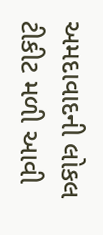અમદાવાદની લોકલ ટીકીટ મળી આવી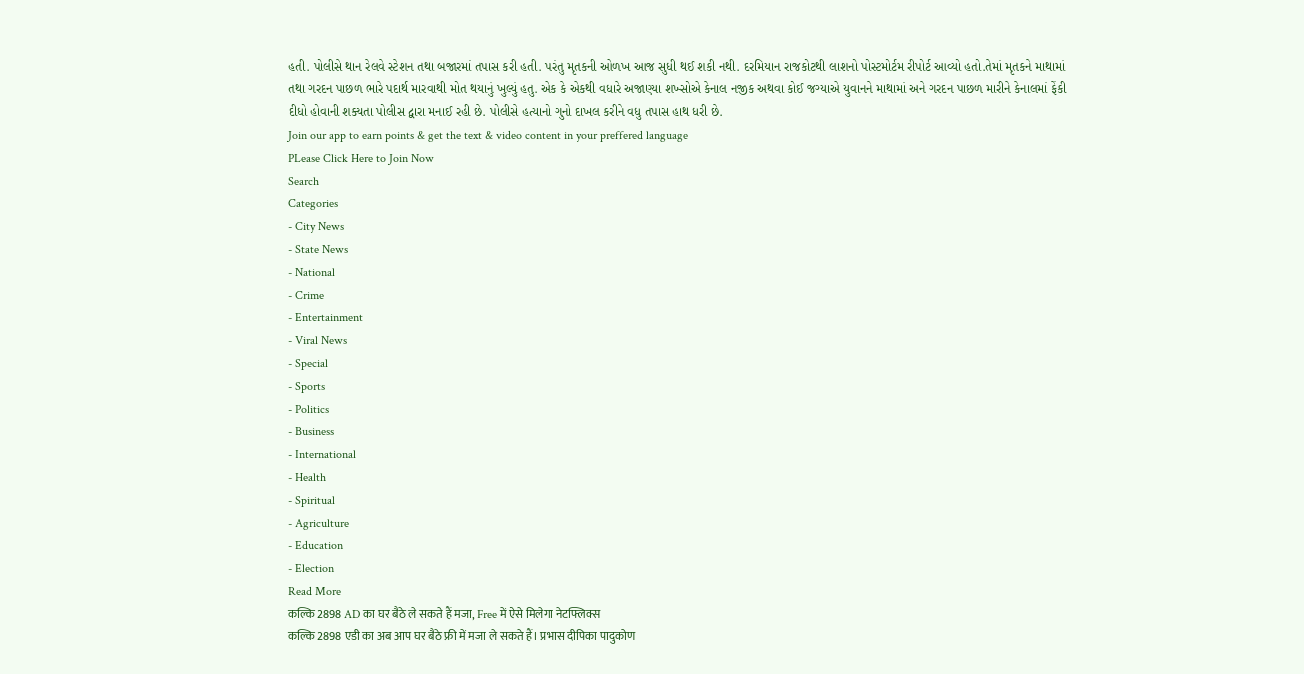હતી. પોલીસે થાન રેલવે સ્ટેશન તથા બજારમાં તપાસ કરી હતી. પરંતુ મૃતકની ઓળખ આજ સુધી થઈ શકી નથી. દરમિયાન રાજકોટથી લાશનો પોસ્ટમોર્ટમ રીપોર્ટ આવ્યો હતો.તેમાં મૃતકને માથામાં તથા ગરદન પાછળ ભારે પદાર્થ મારવાથી મોત થયાનું ખુલ્યું હતુ. એક કે એકથી વધારે અજાણ્યા શખ્સોએ કેનાલ નજીક અથવા કોઈ જગ્યાએ યુવાનને માથામાં અને ગરદન પાછળ મારીને કેનાલમાં ફેંકી દીધો હોવાની શક્યતા પોલીસ દ્વારા મનાઈ રહી છે. પોલીસે હત્યાનો ગુનો દાખલ કરીને વધુ તપાસ હાથ ધરી છે.
Join our app to earn points & get the text & video content in your preffered language
PLease Click Here to Join Now
Search
Categories
- City News
- State News
- National
- Crime
- Entertainment
- Viral News
- Special
- Sports
- Politics
- Business
- International
- Health
- Spiritual
- Agriculture
- Education
- Election
Read More
कल्कि 2898 AD का घर बैठे ले सकते हैं मजा, Free में ऐसे मिलेगा नेटफ्लिक्स
कल्कि 2898 एडी का अब आप घर बैठे फ्री में मजा ले सकते हैं। प्रभास दीपिका पादुकोण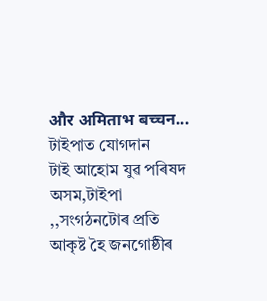और अमिताभ बच्चन...
টাইপাত যোগদান
টাই আহোম যুৱ পৰিষদ অসম,টাইপা ,,সংগঠনটোৰ প্ৰতি আকৃষ্ট হৈ জনগোষ্ঠীৰ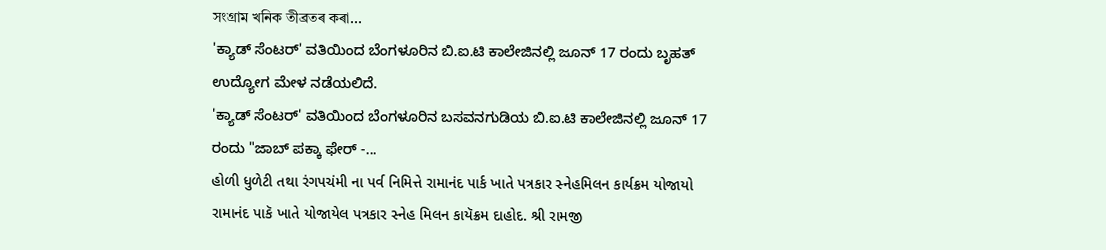সংগ্রাম খনিক তীব্রতৰ কৰা...
'ಕ್ಯಾಡ್ ಸೆಂಟರ್' ವತಿಯಿಂದ ಬೆಂಗಳೂರಿನ ಬಿ.ಐ.ಟಿ ಕಾಲೇಜಿನಲ್ಲಿ ಜೂನ್ 17 ರಂದು ಬೃಹತ್ ಉದ್ಯೋಗ ಮೇಳ ನಡೆಯಲಿದೆ.
'ಕ್ಯಾಡ್ ಸೆಂಟರ್' ವತಿಯಿಂದ ಬೆಂಗಳೂರಿನ ಬಸವನಗುಡಿಯ ಬಿ.ಐ.ಟಿ ಕಾಲೇಜಿನಲ್ಲಿ ಜೂನ್ 17 ರಂದು "ಜಾಬ್ ಪಕ್ಕಾ ಫೇರ್ -...
હોળી ધુળેટી તથા રંગપચંમી ના પર્વ નિમિત્તે રામાનંદ પાર્ક ખાતે પત્રકાર સ્નેહમિલન કાર્યક્રમ યોજાયો
રામાનંદ પાકૅ ખાતે યોજાયેલ પત્રકાર સ્નેહ મિલન કાયૅક્રમ દાહોદ. શ્રી રામજી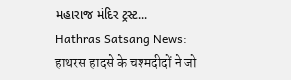મહારાજ મંદિર ટ્રસ્ટ...
Hathras Satsang News: हाथरस हादसे के चश्मदीदों ने जो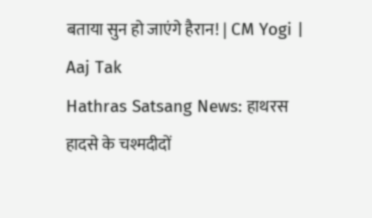बताया सुन हो जाएंगे हैरान! | CM Yogi | Aaj Tak
Hathras Satsang News: हाथरस हादसे के चश्मदीदों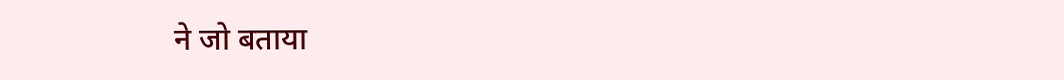ने जो बताया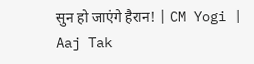सुन हो जाएंगे हैरान! | CM Yogi | Aaj Tak